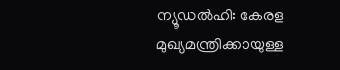ന്യൂഡൽഹി: കേരള മുഖ്യമന്ത്രിക്കായുള്ള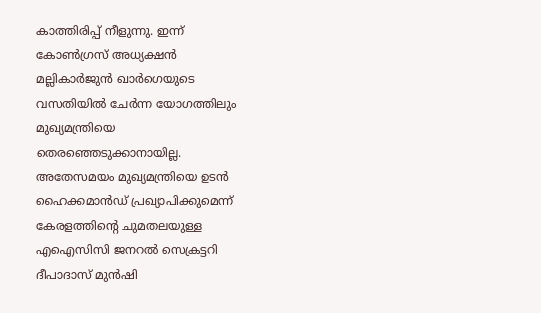കാത്തിരിപ്പ് നീളുന്നു. ഇന്ന് കോൺഗ്രസ് അധ്യക്ഷൻ മല്ലികാർജുൻ ഖാർഗെയുടെ വസതിയിൽ ചേർന്ന യോഗത്തിലും മുഖ്യമന്ത്രിയെ തെരഞ്ഞെടുക്കാനായില്ല.
അതേസമയം മുഖ്യമന്ത്രിയെ ഉടൻ ഹൈക്കമാൻഡ് പ്രഖ്യാപിക്കുമെന്ന് കേരളത്തിന്റെ ചുമതലയുള്ള എഐസിസി ജനറൽ സെക്രട്ടറി ദീപാദാസ് മുൻഷി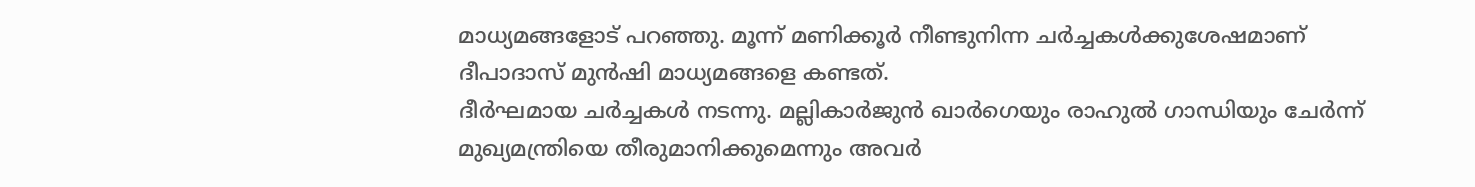മാധ്യമങ്ങളോട് പറഞ്ഞു. മൂന്ന് മണിക്കൂർ നീണ്ടുനിന്ന ചർച്ചകൾക്കുശേഷമാണ് ദീപാദാസ് മുൻഷി മാധ്യമങ്ങളെ കണ്ടത്.
ദീർഘമായ ചർച്ചകൾ നടന്നു. മല്ലികാർജുൻ ഖാർഗെയും രാഹുൽ ഗാന്ധിയും ചേർന്ന് മുഖ്യമന്ത്രിയെ തീരുമാനിക്കുമെന്നും അവർ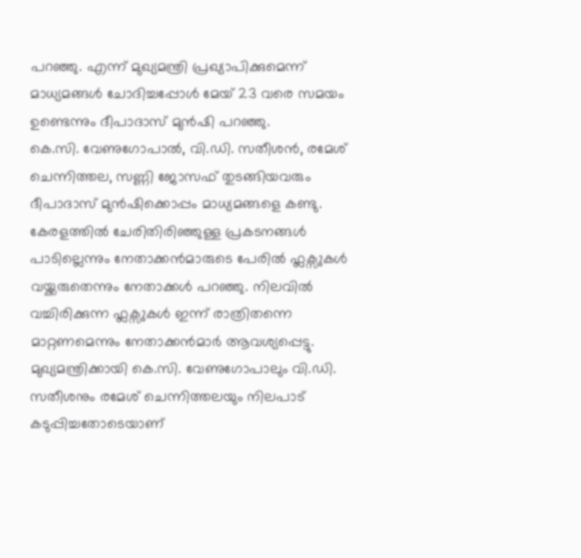പറഞ്ഞു. എന്ന് മുഖ്യമന്ത്രി പ്രഖ്യാപിക്കുമെന്ന് മാധ്യമങ്ങൾ ചോദിച്ചപ്പോൾ മേയ് 23 വരെ സമയം ഉണ്ടെന്നും ദീപാദാസ് മുൻഷി പറഞ്ഞു.
കെ.സി. വേണുഗോപാൽ, വി.ഡി. സതീശൻ, രമേശ് ചെന്നിത്തല, സണ്ണി ജോസഫ് തുടങ്ങിയവരും ദീപാദാസ് മുൻഷിക്കൊപ്പം മാധ്യമങ്ങളെ കണ്ടു. കേരളത്തിൽ ചേരിതിരിഞ്ഞുള്ള പ്രകടനങ്ങൾ പാടില്ലെന്നും നേതാക്കൻമാരുടെ പേരിൽ ഫ്ലക്സുകൾ വയ്ക്കരുതെന്നും നേതാക്കൾ പറഞ്ഞു. നിലവിൽ വച്ചിരിക്കുന്ന ഫ്ലക്സുകൾ ഇന്ന് രാത്രിതന്നെ മാറ്റണമെന്നും നേതാക്കൻമാർ ആവശ്യപ്പെട്ടു.
മുഖ്യമന്ത്രിക്കായി കെ.സി. വേണുഗോപാലും വി.ഡി. സതീശനും രമേശ് ചെന്നിത്തലയും നിലപാട് കടുപ്പിച്ചതോടെയാണ്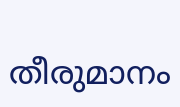തീരുമാനം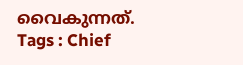വൈകുന്നത്.
Tags : Chief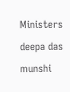Ministers deepa das munshi